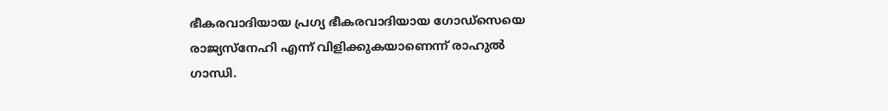ഭീകരവാദിയായ പ്രഗ്യ ഭീകരവാദിയായ ഗോഡ്സെയെ രാജ്യസ്നേഹി എന്ന് വിളിക്കുകയാണെന്ന് രാഹുല്‍ ഗാന്ധി.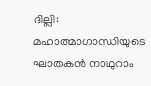ദില്ലി: മഹാത്മാഗാന്ധിയുടെ ഘാതകന്‍ നാഥുറാം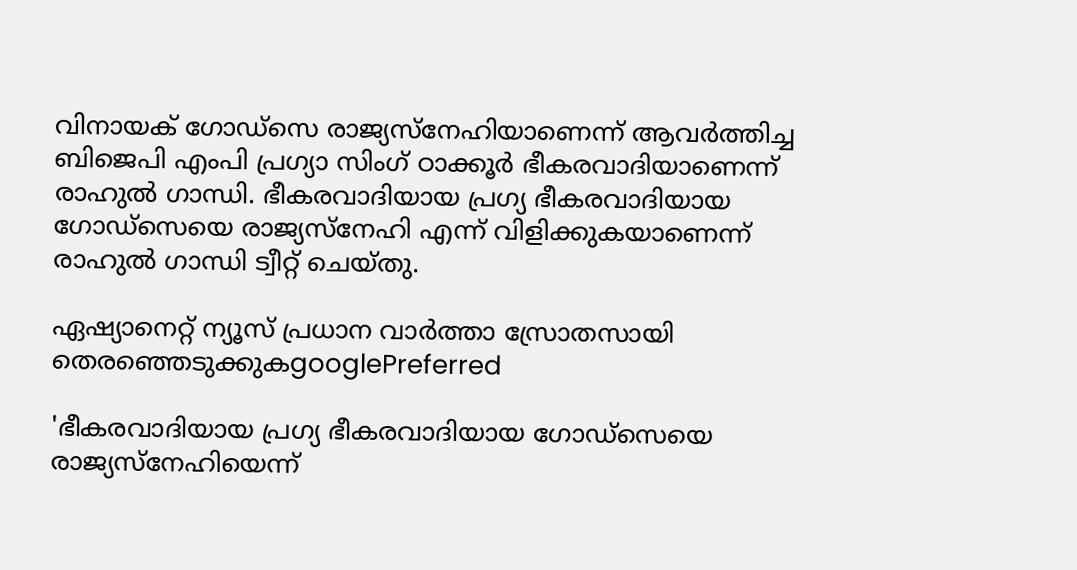വിനായക് ഗോഡ്സെ രാജ്യസ്നേഹിയാണെന്ന് ആവര്‍ത്തിച്ച ബിജെപി എംപി പ്രഗ്യാ സിംഗ് ഠാക്കൂര്‍ ഭീകരവാദിയാണെന്ന് രാഹുല്‍ ഗാന്ധി. ഭീകരവാദിയായ പ്രഗ്യ ഭീകരവാദിയായ ഗോഡ്സെയെ രാജ്യസ്നേഹി എന്ന് വിളിക്കുകയാണെന്ന് രാഹുല്‍ ഗാന്ധി ട്വീറ്റ് ചെയ്തു.

ഏഷ്യാനെറ്റ് ന്യൂസ് പ്രധാന വാർത്താ സ്രോതസായി തെരഞ്ഞെടുക്കുകgooglePreferred

'ഭീകരവാദിയായ പ്രഗ്യ ഭീകരവാദിയായ ഗോഡ്സെയെ രാജ്യസ്നേഹിയെന്ന്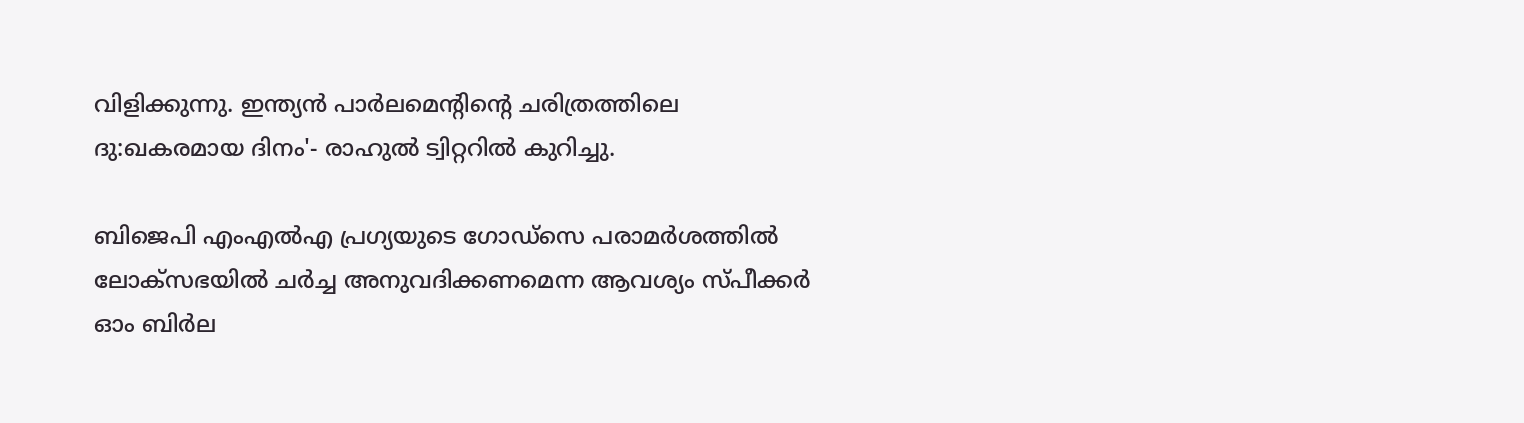വിളിക്കുന്നു. ഇന്ത്യന്‍ പാര്‍ലമെന്‍റിന്‍റെ ചരിത്രത്തിലെ ദു:ഖകരമായ ദിനം'- രാഹുല്‍ ട്വിറ്ററില്‍ കുറിച്ചു.

ബിജെപി എംഎല്‍എ പ്രഗ്യയുടെ ഗോഡ്സെ പരാമര്‍ശത്തില്‍ ലോക്‌സഭയില്‍ ചര്‍ച്ച അനുവദിക്കണമെന്ന ആവശ്യം സ്പീക്കര്‍ ഓം ബിര്‍ല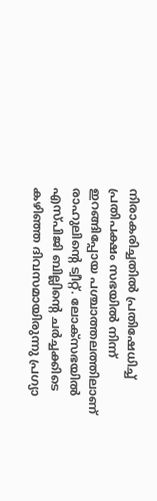നിരാകരിച്ചതില്‍ പ്രതിഷേധിച്ച് പ്രതിപക്ഷം സഭയില്‍ നിന്ന് ഇറങ്ങിപ്പോയ പശ്ചാത്തലത്തിലാണ് രാഹുലിന്റെ ട്വീറ്റ്. ലോക്സഭയില്‍ എസ്പിജി ബില്ലിന്‍റെ ചര്‍ച്ചക്കിടെ കഴി‍ഞ്ഞ ദിവസമായിരുന്നു പ്രഗ്യാ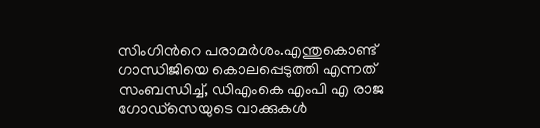സിംഗിന്‍റെ പരാമര്‍ശം.എന്തുകൊണ്ട് ഗാന്ധിജിയെ കൊലപ്പെടുത്തി എന്നത് സംബന്ധിച്ച്, ഡിഎംകെ എംപി എ രാജ ഗോഡ്സെയുടെ വാക്കുകള്‍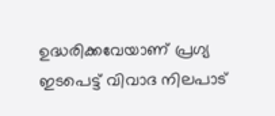ഉദ്ധരിക്കവേയാണ് പ്രഗ്യ ഇടപെട്ട് വിവാദ നിലപാട്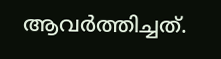ആവര്‍ത്തിച്ചത്.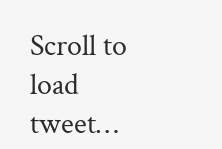Scroll to load tweet…